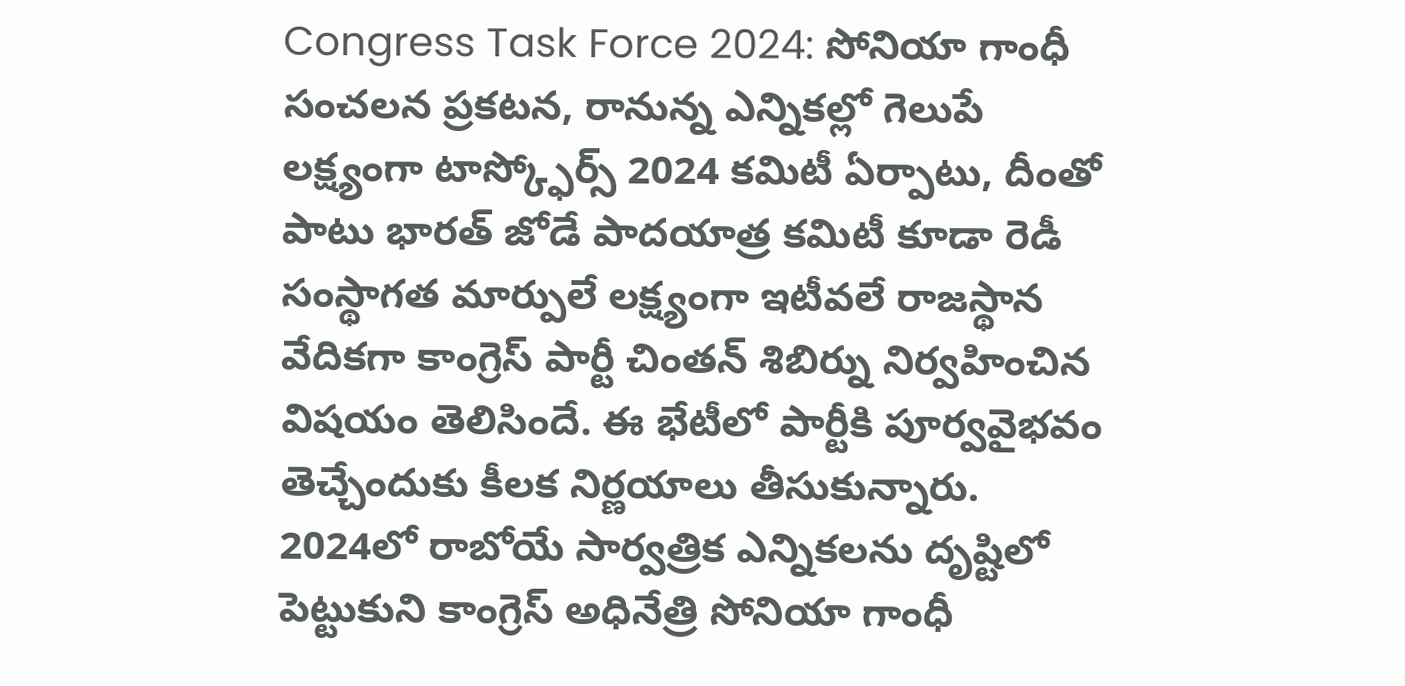Congress Task Force 2024: సోనియా గాంధీ సంచలన ప్రకటన, రానున్న ఎన్నికల్లో గెలుపే లక్ష్యంగా టాస్క్ఫోర్స్ 2024 కమిటీ ఏర్పాటు, దీంతో పాటు భారత్ జోడే పాదయాత్ర కమిటీ కూడా రెడీ
సంస్థాగత మార్పులే లక్ష్యంగా ఇటీవలే రాజస్థాన వేదికగా కాంగ్రెస్ పార్టీ చింతన్ శిబిర్ను నిర్వహించిన విషయం తెలిసిందే. ఈ భేటీలో పార్టీకి పూర్వవైభవం తెచ్చేందుకు కీలక నిర్ణయాలు తీసుకున్నారు. 2024లో రాబోయే సార్వత్రిక ఎన్నికలను దృష్టిలో పెట్టుకుని కాంగ్రెస్ అధినేత్రి సోనియా గాంధీ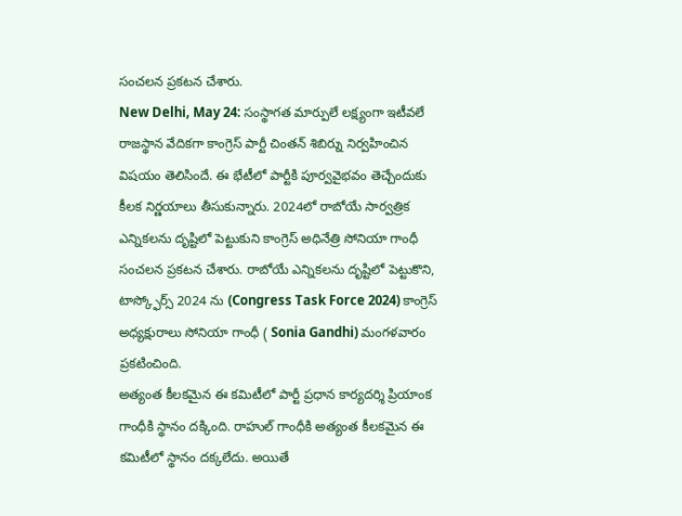సంచలన ప్రకటన చేశారు.
New Delhi, May 24: సంస్థాగత మార్పులే లక్ష్యంగా ఇటీవలే రాజస్థాన వేదికగా కాంగ్రెస్ పార్టీ చింతన్ శిబిర్ను నిర్వహించిన విషయం తెలిసిందే. ఈ భేటీలో పార్టీకి పూర్వవైభవం తెచ్చేందుకు కీలక నిర్ణయాలు తీసుకున్నారు. 2024లో రాబోయే సార్వత్రిక ఎన్నికలను దృష్టిలో పెట్టుకుని కాంగ్రెస్ అధినేత్రి సోనియా గాంధీ సంచలన ప్రకటన చేశారు. రాబోయే ఎన్నికలను దృష్టిలో పెట్టుకొని, టాస్క్ఫోర్స్ 2024 ను (Congress Task Force 2024) కాంగ్రెస్ అధ్యక్షురాలు సోనియా గాంధీ ( Sonia Gandhi) మంగళవారం ప్రకటించింది.
అత్యంత కీలకమైన ఈ కమిటీలో పార్టీ ప్రధాన కార్యదర్శి ప్రియాంక గాంధీకి స్థానం దక్కింది. రాహుల్ గాంధీకి అత్యంత కీలకమైన ఈ కమిటీలో స్థానం దక్కలేదు. అయితే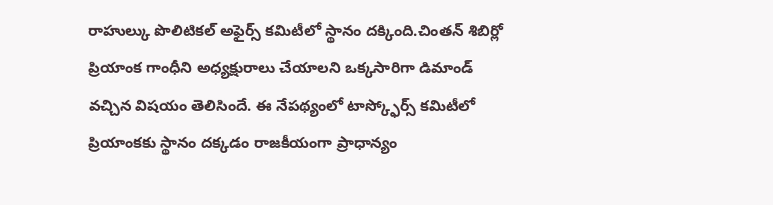రాహుల్కు పొలిటికల్ అఫైర్స్ కమిటీలో స్థానం దక్కింది.చింతన్ శిబిర్లో ప్రియాంక గాంధీని అధ్యక్షురాలు చేయాలని ఒక్కసారిగా డిమాండ్ వచ్చిన విషయం తెలిసిందే. ఈ నేపథ్యంలో టాస్క్ఫోర్స్ కమిటీలో ప్రియాంకకు స్థానం దక్కడం రాజకీయంగా ప్రాధాన్యం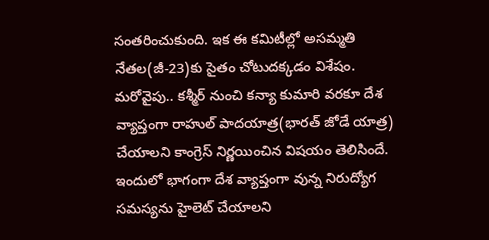సంతరించుకుంది. ఇక ఈ కమిటీల్లో అసమ్మతి నేతల(జీ-23)కు సైతం చోటుదక్కడం విశేషం.
మరోవైపు.. కశ్మీర్ నుంచి కన్యా కుమారి వరకూ దేశ వ్యాప్తంగా రాహుల్ పాదయాత్ర(భారత్ జోడే యాత్ర) చేయాలని కాంగ్రెస్ నిర్ణయించిన విషయం తెలిసిందే. ఇందులో భాగంగా దేశ వ్యాప్తంగా వున్న నిరుద్యోగ సమస్యను హైలెట్ చేయాలని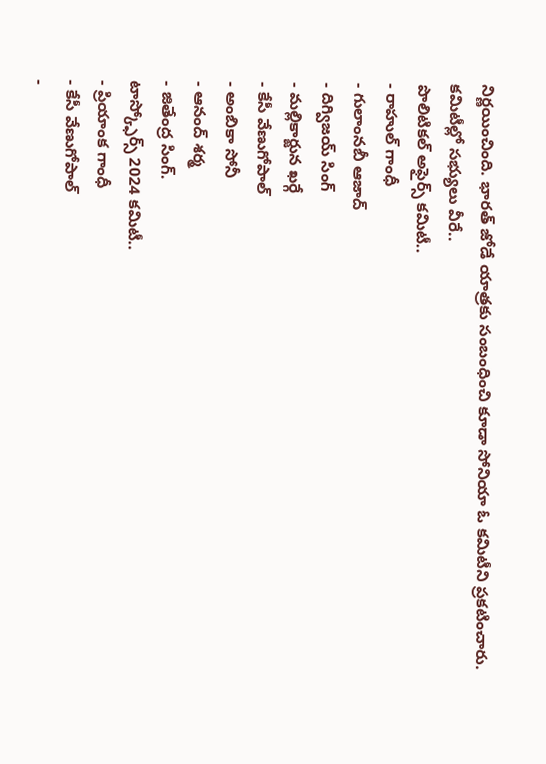నిర్ణయించింది. భారత్ జోడే యాత్రకు సంబంధించి కూడా సోనియా ఓ కమిటీని ప్రకటించారు.
కమిటీల్లో సభ్యులు వీరే..
పొలిటికల్ అఫైర్స్ కమిటీ..
- రాహుల్ గాంధీ
- గులాంనబీ ఆజాద్
- దిగ్విజయ్ సింగ్
- మల్లికార్జున ఖర్గే
- కేసీ వేణుగోపాల్
- అంబికా సోనీ
- ఆనంద్ శర్మ
- జితేంద్ర సింగ్.
టాస్క్ఫోర్స్ 2024 కమిటీ..
- ప్రియాంక గాంధీ
- కేసీ వేణుగోపాల్
-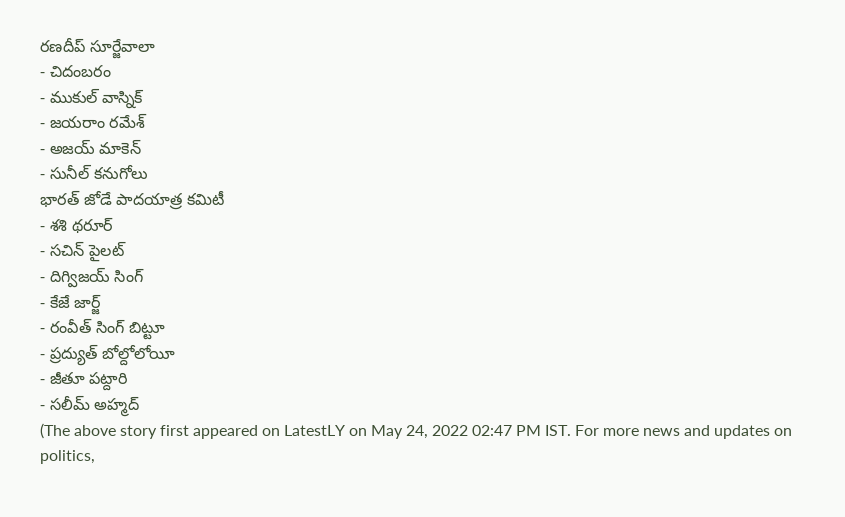రణదీప్ సూర్జేవాలా
- చిదంబరం
- ముకుల్ వాస్నిక్
- జయరాం రమేశ్
- అజయ్ మాకెన్
- సునీల్ కనుగోలు
భారత్ జోడే పాదయాత్ర కమిటీ
- శశి థరూర్
- సచిన్ పైలట్
- దిగ్విజయ్ సింగ్
- కేజే జార్జ్
- రంవీత్ సింగ్ బిట్టూ
- ప్రద్యుత్ బోల్దోలోయీ
- జీతూ పట్దారి
- సలీమ్ అహ్మద్
(The above story first appeared on LatestLY on May 24, 2022 02:47 PM IST. For more news and updates on politics,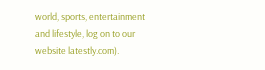world, sports, entertainment and lifestyle, log on to our website latestly.com).